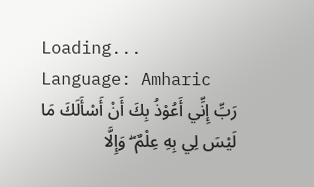Loading...
Language: Amharic
رَبِّ إِنِّي أَعُوْذُ بِكَ أَنْ أَسْأَلَكَ مَا لَيْسَ لِي بِهِ عِلْمٌ ۖ وَإِلَّا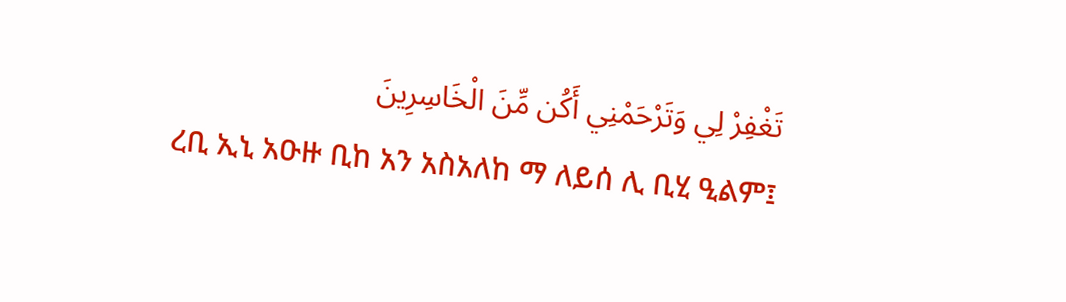تَغْفِرْ لِي وَتَرْحَمْنِي أَكُن مِّنَ الْخَاسِرِينَ
ረቢ ኢኒ አዑዙ ቢከ አን አስአለከ ማ ለይሰ ሊ ቢሂ ዒልም፤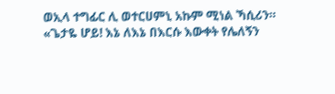ወኢላ ተግፊር ሊ ወተርሀምኒ አኩም ሚነል ኻሲሪን።
«ጌታዬ ሆይ! እኔ ለእኔ በእርሱ እውቀት የሌለኝን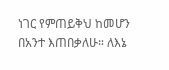ነገር የምጠይቅህ ከመሆን በአንተ እጠበቃለሁ። ለእኔ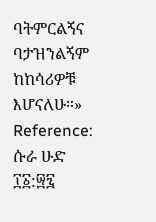ባትምርልኝና ባታዝንልኝም ከከሳሪዎቹ እሆናለሁ።»
Reference: ሱራ ሁድ ፲፩:፵፯